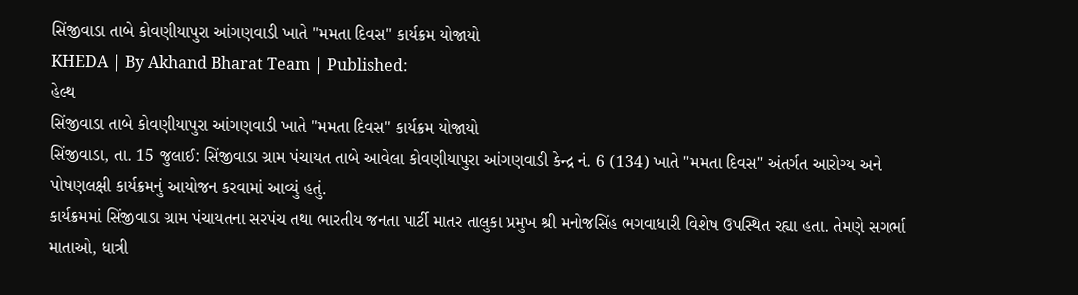સિંજીવાડા તાબે કોવણીયાપુરા આંગણવાડી ખાતે "મમતા દિવસ" કાર્યક્રમ યોજાયો
KHEDA | By Akhand Bharat Team | Published:
હેલ્થ
સિંજીવાડા તાબે કોવણીયાપુરા આંગણવાડી ખાતે "મમતા દિવસ" કાર્યક્રમ યોજાયો
સિંજીવાડા, તા. 15 જુલાઈ: સિંજીવાડા ગ્રામ પંચાયત તાબે આવેલા કોવણીયાપુરા આંગણવાડી કેન્દ્ર નં. 6 (134) ખાતે "મમતા દિવસ" અંતર્ગત આરોગ્ય અને પોષણલક્ષી કાર્યક્રમનું આયોજન કરવામાં આવ્યું હતું.
કાર્યક્રમમાં સિંજીવાડા ગ્રામ પંચાયતના સરપંચ તથા ભારતીય જનતા પાર્ટી માતર તાલુકા પ્રમુખ શ્રી મનોજસિંહ ભગવાધારી વિશેષ ઉપસ્થિત રહ્યા હતા. તેમણે સગર્ભા માતાઓ, ધાત્રી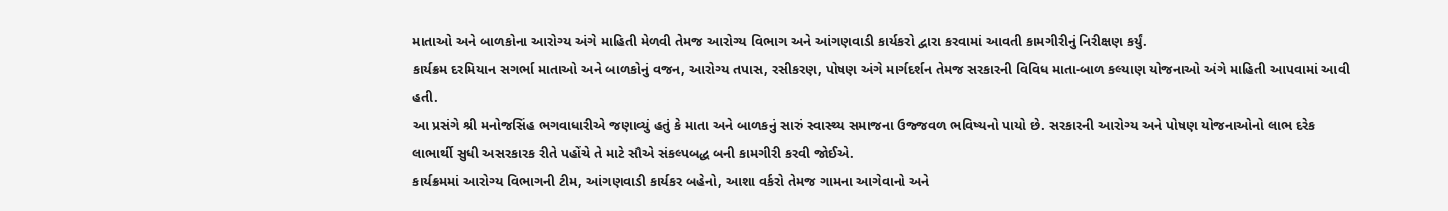માતાઓ અને બાળકોના આરોગ્ય અંગે માહિતી મેળવી તેમજ આરોગ્ય વિભાગ અને આંગણવાડી કાર્યકરો દ્વારા કરવામાં આવતી કામગીરીનું નિરીક્ષણ કર્યું.
કાર્યક્રમ દરમિયાન સગર્ભા માતાઓ અને બાળકોનું વજન, આરોગ્ય તપાસ, રસીકરણ, પોષણ અંગે માર્ગદર્શન તેમજ સરકારની વિવિધ માતા-બાળ કલ્યાણ યોજનાઓ અંગે માહિતી આપવામાં આવી હતી.
આ પ્રસંગે શ્રી મનોજસિંહ ભગવાધારીએ જણાવ્યું હતું કે માતા અને બાળકનું સારું સ્વાસ્થ્ય સમાજના ઉજ્જવળ ભવિષ્યનો પાયો છે. સરકારની આરોગ્ય અને પોષણ યોજનાઓનો લાભ દરેક લાભાર્થી સુધી અસરકારક રીતે પહોંચે તે માટે સૌએ સંકલ્પબદ્ધ બની કામગીરી કરવી જોઈએ.
કાર્યક્રમમાં આરોગ્ય વિભાગની ટીમ, આંગણવાડી કાર્યકર બહેનો, આશા વર્કરો તેમજ ગામના આગેવાનો અને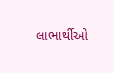લાભાર્થીઓ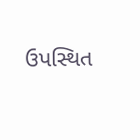ઉપસ્થિત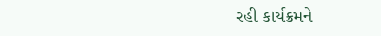રહી કાર્યક્રમને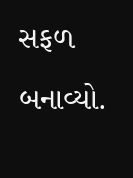સફળ બનાવ્યો.